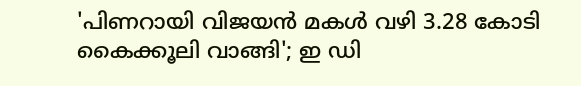'പിണറായി വിജയൻ മകൾ വഴി 3.28 കോടി കൈക്കൂലി വാങ്ങി'; ഇ ഡി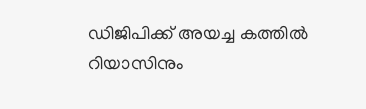ഡിജിപിക്ക് അയച്ച കത്തില്‍ റിയാസിനും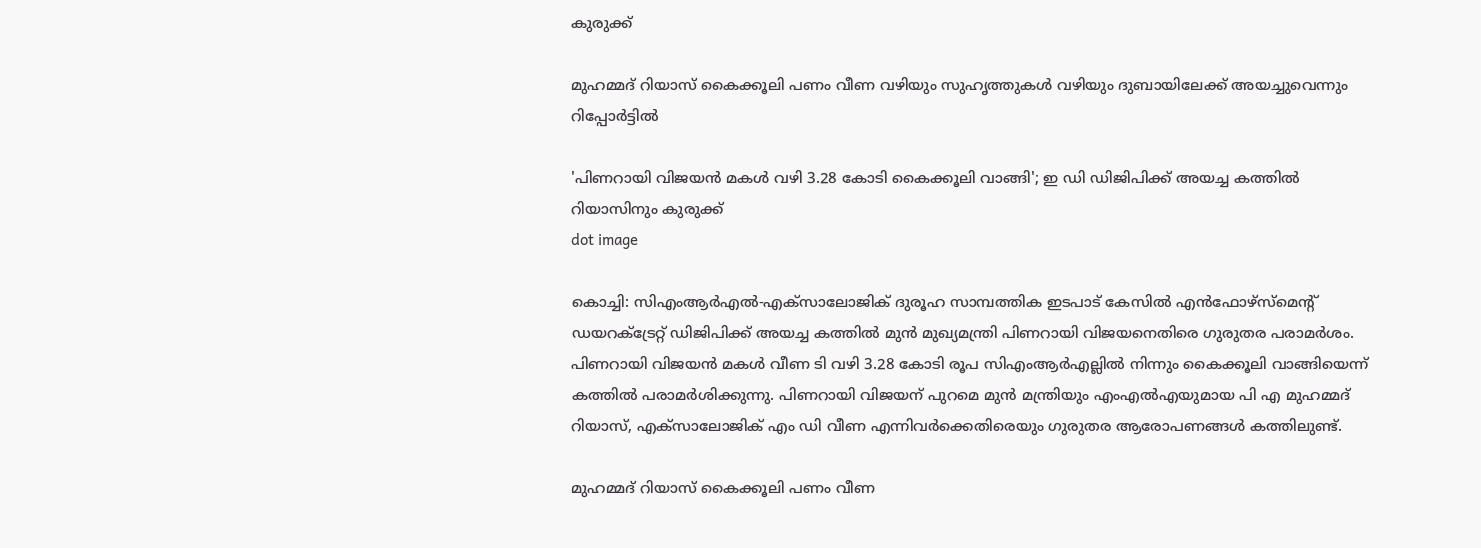കുരുക്ക്

മുഹമ്മദ് റിയാസ് കൈക്കൂലി പണം വീണ വഴിയും സുഹൃത്തുകള്‍ വഴിയും ദുബായിലേക്ക് അയച്ചുവെന്നും റിപ്പോർട്ടിൽ

'പിണറായി വിജയൻ മകൾ വഴി 3.28 കോടി കൈക്കൂലി വാങ്ങി'; ഇ ഡി ഡിജിപിക്ക് അയച്ച കത്തില്‍ റിയാസിനും കുരുക്ക്
dot image

കൊച്ചി: സിഎംആര്‍എല്‍-എക്‌സാലോജിക് ദുരൂഹ സാമ്പത്തിക ഇടപാട് കേസില്‍ എന്‍ഫോഴ്‌സ്‌മെന്റ് ഡയറക്ട്രേറ്റ് ഡിജിപിക്ക് അയച്ച കത്തില്‍ മുന്‍ മുഖ്യമന്ത്രി പിണറായി വിജയനെതിരെ ഗുരുതര പരാമര്‍ശം. പിണറായി വിജയന്‍ മകള്‍ വീണ ടി വഴി 3.28 കോടി രൂപ സിഎംആര്‍എല്ലില്‍ നിന്നും കൈക്കൂലി വാങ്ങിയെന്ന് കത്തില്‍ പരാമർശിക്കുന്നു. പിണറായി വിജയന് പുറമെ മുന്‍ മന്ത്രിയും എംഎല്‍എയുമായ പി എ മുഹമ്മദ് റിയാസ്, എക്‌സാലോജിക് എം ഡി വീണ എന്നിവര്‍ക്കെതിരെയും ഗുരുതര ആരോപണങ്ങള്‍ കത്തിലുണ്ട്.

മുഹമ്മദ് റിയാസ് കൈക്കൂലി പണം വീണ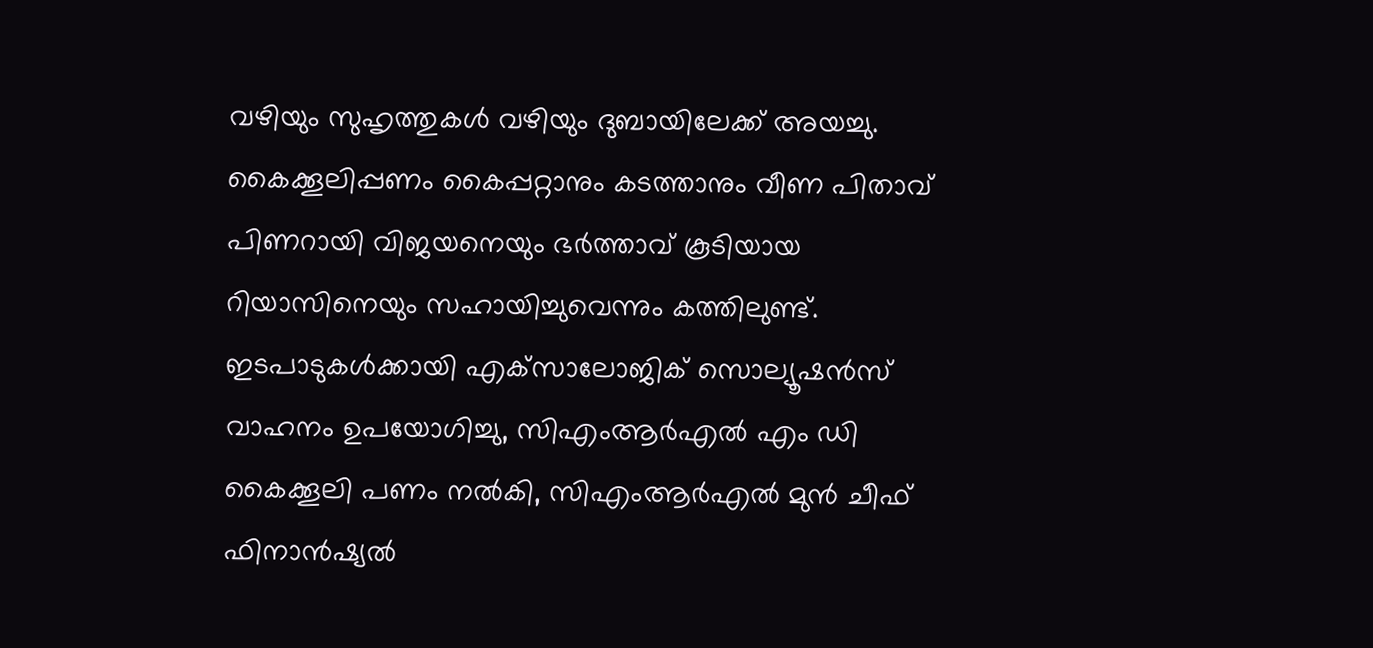വഴിയും സുഹൃത്തുകള്‍ വഴിയും ദുബായിലേക്ക് അയച്ചു. കൈക്കൂലിപ്പണം കൈപ്പറ്റാനും കടത്താനും വീണ പിതാവ് പിണറായി വിജയനെയും ഭര്‍ത്താവ് കൂടിയായ റിയാസിനെയും സഹായിച്ചുവെന്നും കത്തിലുണ്ട്. ഇടപാടുകള്‍ക്കായി എക്‌സാലോജിക് സൊല്യൂഷന്‍സ് വാഹനം ഉപയോഗിച്ചു, സിഎംആര്‍എല്‍ എം ഡി കൈക്കൂലി പണം നല്‍കി, സിഎംആര്‍എല്‍ മുന്‍ ചീഫ് ഫിനാന്‍ഷ്യല്‍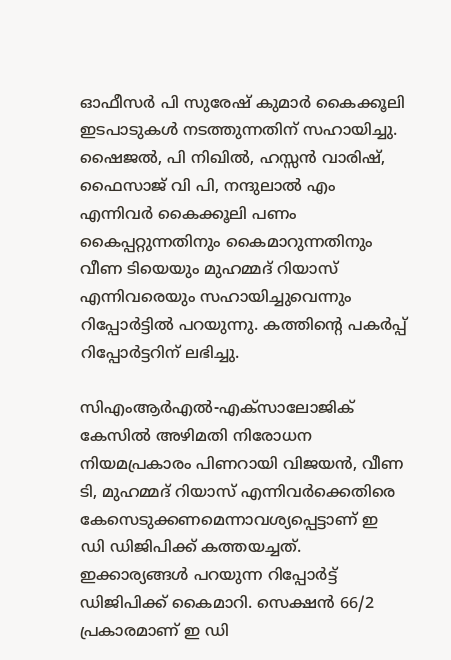ഓഫീസര്‍ പി സുരേഷ് കുമാര്‍ കൈക്കൂലി ഇടപാടുകള്‍ നടത്തുന്നതിന് സഹായിച്ചു. ഷൈജല്‍, പി നിഖില്‍, ഹസ്സന്‍ വാരിഷ്, ഫൈസാജ് വി പി, നന്ദുലാല്‍ എം എന്നിവര്‍ കൈക്കൂലി പണം കൈപ്പറ്റുന്നതിനും കൈമാറുന്നതിനും വീണ ടിയെയും മുഹമ്മദ് റിയാസ് എന്നിവരെയും സഹായിച്ചുവെന്നും റിപ്പോര്‍ട്ടില്‍ പറയുന്നു. കത്തിന്റെ പകര്‍പ്പ് റിപ്പോര്‍ട്ടറിന് ലഭിച്ചു.

സിഎംആര്‍എല്‍-എക്‌സാലോജിക് കേസില്‍ അഴിമതി നിരോധന നിയമപ്രകാരം പിണറായി വിജയന്‍, വീണ ടി, മുഹമ്മദ് റിയാസ് എന്നിവര്‍ക്കെതിരെ കേസെടുക്കണമെന്നാവശ്യപ്പെട്ടാണ് ഇ ഡി ഡിജിപിക്ക് കത്തയച്ചത്. ഇക്കാര്യങ്ങൾ പറയുന്ന റിപ്പോർട്ട് ഡിജിപിക്ക് കൈമാറി. സെക്ഷന്‍ 66/2 പ്രകാരമാണ് ഇ ഡി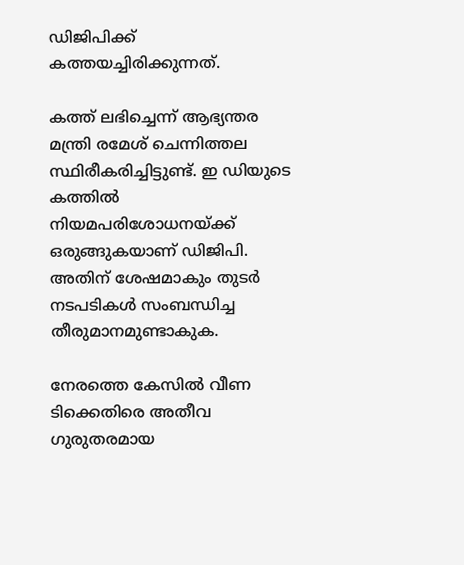ഡിജിപിക്ക് കത്തയച്ചിരിക്കുന്നത്.

കത്ത് ലഭിച്ചെന്ന് ആഭ്യന്തര മന്ത്രി രമേശ് ചെന്നിത്തല സ്ഥിരീകരിച്ചിട്ടുണ്ട്. ഇ ഡിയുടെ കത്തില്‍ നിയമപരിശോധനയ്ക്ക് ഒരുങ്ങുകയാണ് ഡിജിപി. അതിന് ശേഷമാകും തുടർ നടപടികൾ സംബന്ധിച്ച തീരുമാനമുണ്ടാകുക.

നേരത്തെ കേസില്‍ വീണ ടിക്കെതിരെ അതീവ ഗുരുതരമായ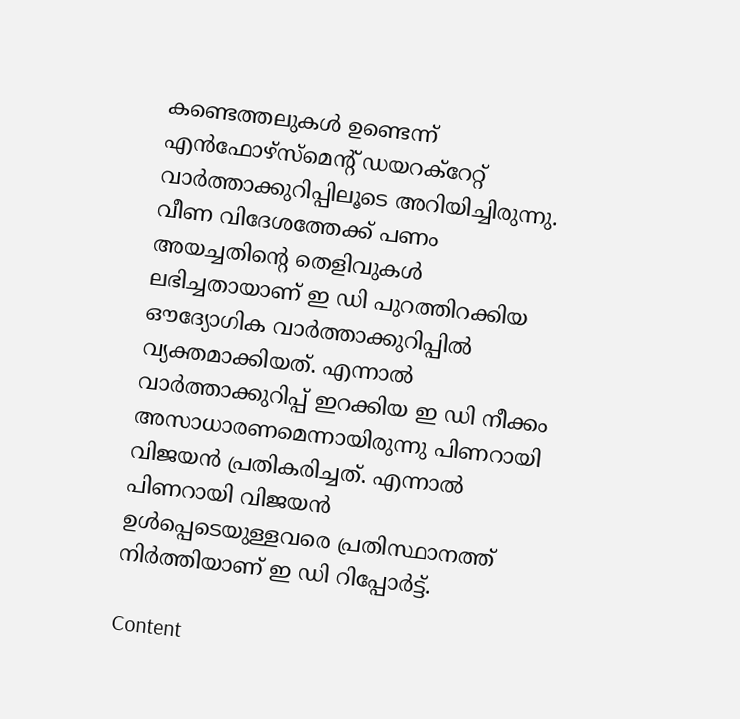കണ്ടെത്തലുകള്‍ ഉണ്ടെന്ന് എന്‍ഫോഴ്സ്‌മെന്റ് ഡയറക്റേറ്റ് വാര്‍ത്താക്കുറിപ്പിലൂടെ അറിയിച്ചിരുന്നു. വീണ വിദേശത്തേക്ക് പണം അയച്ചതിന്റെ തെളിവുകള്‍ ലഭിച്ചതായാണ് ഇ ഡി പുറത്തിറക്കിയ ഔദ്യോഗിക വാര്‍ത്താക്കുറിപ്പില്‍ വ്യക്തമാക്കിയത്. എന്നാല്‍ വാര്‍ത്താക്കുറിപ്പ് ഇറക്കിയ ഇ ഡി നീക്കം അസാധാരണമെന്നായിരുന്നു പിണറായി വിജയന്‍ പ്രതികരിച്ചത്. എന്നാല്‍ പിണറായി വിജയന്‍ ഉള്‍പ്പെടെയുള്ളവരെ പ്രതിസ്ഥാനത്ത് നിര്‍ത്തിയാണ് ഇ ഡി റിപ്പോര്‍ട്ട്.

Content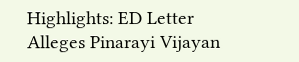Highlights: ED Letter Alleges Pinarayi Vijayan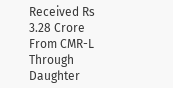Received Rs 3.28 Crore From CMR-L Through Daughter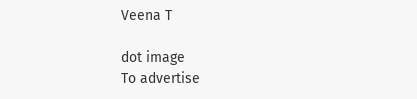Veena T

dot image
To advertise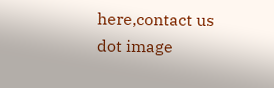here,contact us
dot image